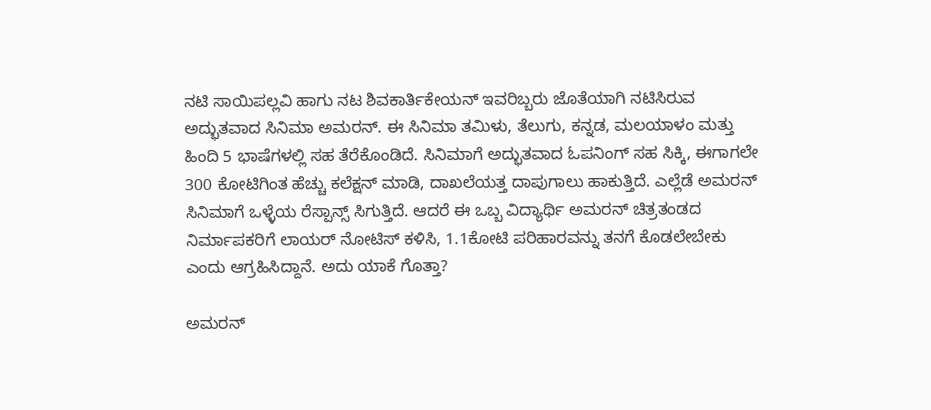ನಟಿ ಸಾಯಿಪಲ್ಲವಿ ಹಾಗು ನಟ ಶಿವಕಾರ್ತಿಕೇಯನ್ ಇವರಿಬ್ಬರು ಜೊತೆಯಾಗಿ ನಟಿಸಿರುವ ಅದ್ಭುತವಾದ ಸಿನಿಮಾ ಅಮರನ್. ಈ ಸಿನಿಮಾ ತಮಿಳು, ತೆಲುಗು, ಕನ್ನಡ, ಮಲಯಾಳಂ ಮತ್ತು ಹಿಂದಿ 5 ಭಾಷೆಗಳಲ್ಲಿ ಸಹ ತೆರೆಕೊಂಡಿದೆ. ಸಿನಿಮಾಗೆ ಅದ್ಭುತವಾದ ಓಪನಿಂಗ್ ಸಹ ಸಿಕ್ಕಿ, ಈಗಾಗಲೇ 300 ಕೋಟಿಗಿಂತ ಹೆಚ್ಚು ಕಲೆಕ್ಷನ್ ಮಾಡಿ, ದಾಖಲೆಯತ್ತ ದಾಪುಗಾಲು ಹಾಕುತ್ತಿದೆ. ಎಲ್ಲೆಡೆ ಅಮರನ್ ಸಿನಿಮಾಗೆ ಒಳ್ಳೆಯ ರೆಸ್ಪಾನ್ಸ್ ಸಿಗುತ್ತಿದೆ. ಆದರೆ ಈ ಒಬ್ಬ ವಿದ್ಯಾರ್ಥಿ ಅಮರನ್ ಚಿತ್ರತಂಡದ ನಿರ್ಮಾಪಕರಿಗೆ ಲಾಯರ್ ನೋಟಿಸ್ ಕಳಿಸಿ, 1.1ಕೋಟಿ ಪರಿಹಾರವನ್ನು ತನಗೆ ಕೊಡಲೇಬೇಕು ಎಂದು ಆಗ್ರಹಿಸಿದ್ದಾನೆ. ಅದು ಯಾಕೆ ಗೊತ್ತಾ?

ಅಮರನ್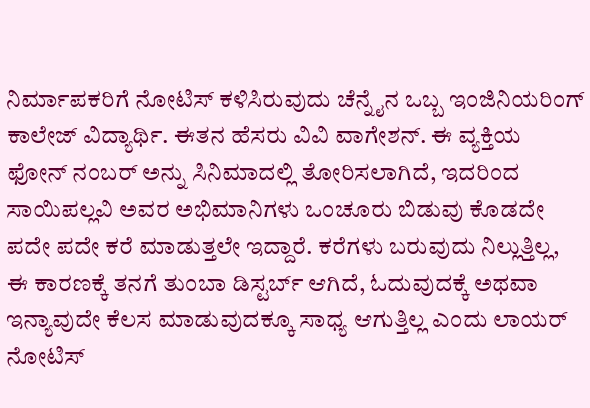ನಿರ್ಮಾಪಕರಿಗೆ ನೋಟಿಸ್ ಕಳಿಸಿರುವುದು ಚೆನ್ನೈನ ಒಬ್ಬ ಇಂಜಿನಿಯರಿಂಗ್ ಕಾಲೇಜ್ ವಿದ್ಯಾರ್ಥಿ. ಈತನ ಹೆಸರು ವಿವಿ ವಾಗೇಶನ್. ಈ ವ್ಯಕ್ತಿಯ ಫೋನ್ ನಂಬರ್ ಅನ್ನು ಸಿನಿಮಾದಲ್ಲಿ ತೋರಿಸಲಾಗಿದೆ, ಇದರಿಂದ ಸಾಯಿಪಲ್ಲವಿ ಅವರ ಅಭಿಮಾನಿಗಳು ಒಂಚೂರು ಬಿಡುವು ಕೊಡದೇ ಪದೇ ಪದೇ ಕರೆ ಮಾಡುತ್ತಲೇ ಇದ್ದಾರೆ. ಕರೆಗಳು ಬರುವುದು ನಿಲ್ಲುತ್ತಿಲ್ಲ, ಈ ಕಾರಣಕ್ಕೆ ತನಗೆ ತುಂಬಾ ಡಿಸ್ಟರ್ಬ್ ಆಗಿದೆ, ಓದುವುದಕ್ಕೆ ಅಥವಾ ಇನ್ಯಾವುದೇ ಕೆಲಸ ಮಾಡುವುದಕ್ಕೂ ಸಾಧ್ಯ ಆಗುತ್ತಿಲ್ಲ ಎಂದು ಲಾಯರ್ ನೋಟಿಸ್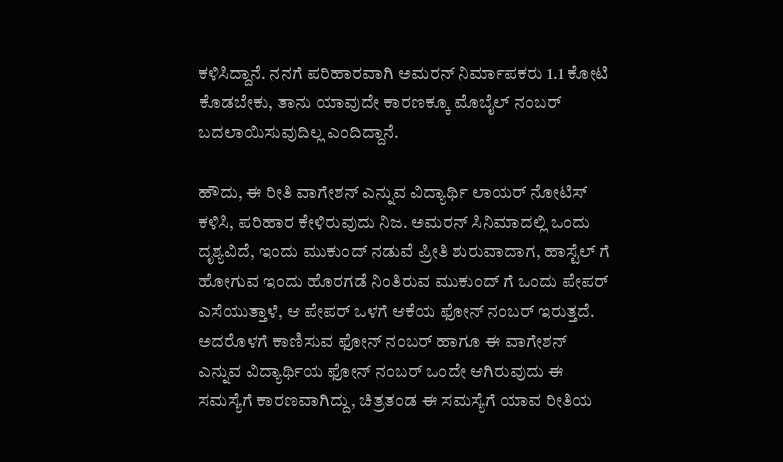ಕಳಿಸಿದ್ದಾನೆ. ನನಗೆ ಪರಿಹಾರವಾಗಿ ಅಮರನ್ ನಿರ್ಮಾಪಕರು 1.1 ಕೋಟಿ ಕೊಡಬೇಕು, ತಾನು ಯಾವುದೇ ಕಾರಣಕ್ಕೂ ಮೊಬೈಲ್ ನಂಬರ್ ಬದಲಾಯಿಸುವುದಿಲ್ಲ ಎಂದಿದ್ದಾನೆ.

ಹೌದು, ಈ ರೀತಿ ವಾಗೇಶನ್ ಎನ್ನುವ ವಿದ್ಯಾರ್ಥಿ ಲಾಯರ್ ನೋಟಿಸ್ ಕಳಿಸಿ, ಪರಿಹಾರ ಕೇಳಿರುವುದು ನಿಜ. ಅಮರನ್ ಸಿನಿಮಾದಲ್ಲಿ ಒಂದು ದೃಶ್ಯವಿದೆ, ಇಂದು ಮುಕುಂದ್ ನಡುವೆ ಪ್ರೀತಿ ಶುರುವಾದಾಗ, ಹಾಸ್ಟೆಲ್ ಗೆ ಹೋಗುವ ಇಂದು ಹೊರಗಡೆ ನಿಂತಿರುವ ಮುಕುಂದ್ ಗೆ ಒಂದು ಪೇಪರ್ ಎಸೆಯುತ್ತಾಳೆ, ಆ ಪೇಪರ್ ಒಳಗೆ ಆಕೆಯ ಫೋನ್ ನಂಬರ್ ಇರುತ್ತದೆ. ಅದರೊಳಗೆ ಕಾಣಿಸುವ ಫೋನ್ ನಂಬರ್ ಹಾಗೂ ಈ ವಾಗೇಶನ್ ಎನ್ನುವ ವಿದ್ಯಾರ್ಥಿಯ ಫೋನ್ ನಂಬರ್ ಒಂದೇ ಆಗಿರುವುದು ಈ ಸಮಸ್ಯೆಗೆ ಕಾರಣವಾಗಿದ್ದು, ಚಿತ್ರತಂಡ ಈ ಸಮಸ್ಯೆಗೆ ಯಾವ ರೀತಿಯ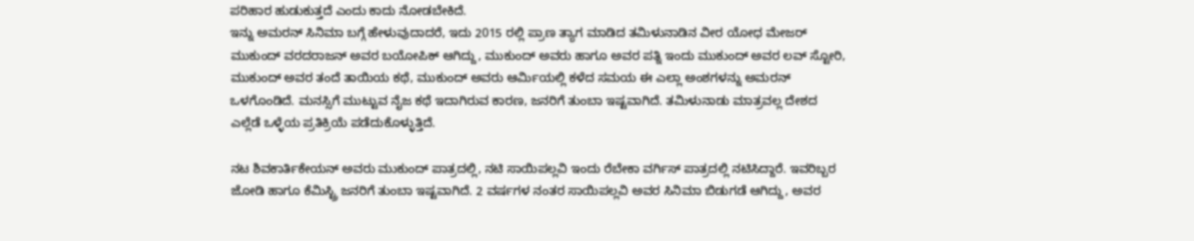ಪರಿಹಾರ ಹುಡುಕುತ್ತದೆ ಎಂದು ಕಾದು ನೋಡಬೇಕಿದೆ.
ಇನ್ನು ಅಮರನ್ ಸಿನಿಮಾ ಬಗ್ಗೆ ಹೇಳುವುದಾದರೆ, ಇದು 2015 ರಲ್ಲಿ ಪ್ರಾಣ ತ್ಯಾಗ ಮಾಡಿದ ತಮಿಳುನಾಡಿನ ವೀರ ಯೋಧ ಮೇಜರ್ ಮುಕುಂದ್ ವರದರಾಜನ್ ಅವರ ಬಯೋಪಿಕ್ ಆಗಿದ್ದು, ಮುಕುಂದ್ ಅವರು ಹಾಗೂ ಅವರ ಪತ್ನಿ ಇಂದು ಮುಕುಂದ್ ಅವರ ಲವ್ ಸ್ಟೋರಿ, ಮುಕುಂದ್ ಅವರ ತಂದೆ ತಾಯಿಯ ಕಥೆ, ಮುಕುಂದ್ ಅವರು ಆರ್ಮಿಯಲ್ಲಿ ಕಳೆದ ಸಮಯ ಈ ಎಲ್ಲಾ ಅಂಶಗಳನ್ನು ಅಮರನ್ ಒಳಗೊಂಡಿದೆ. ಮನಸ್ಸಿಗೆ ಮುಟ್ಟುವ ನೈಜ ಕಥೆ ಇದಾಗಿರುವ ಕಾರಣ, ಜನರಿಗೆ ತುಂಬಾ ಇಷ್ಟವಾಗಿದೆ. ತಮಿಳುನಾಡು ಮಾತ್ರವಲ್ಲ ದೇಶದ ಎಲ್ಲೆಡೆ ಒಳ್ಳೆಯ ಪ್ರತಿಕ್ರಿಯೆ ಪಡೆದುಕೊಳ್ಳುತ್ತಿದೆ.

ನಟ ಶಿವಕಾರ್ತಿಕೇಯನ್ ಅವರು ಮುಕುಂದ್ ಪಾತ್ರದಲ್ಲಿ, ನಟಿ ಸಾಯಿಪಲ್ಲವಿ ಇಂದು ರೆಬೇಕಾ ವರ್ಗಿಸ್ ಪಾತ್ರದಲ್ಲಿ ನಟಿಸಿದ್ದಾರೆ. ಇವರಿಬ್ಬರ ಜೋಡಿ ಹಾಗೂ ಕೆಮಿಸ್ಟ್ರಿ ಜನರಿಗೆ ತುಂಬಾ ಇಷ್ಟವಾಗಿದೆ. 2 ವರ್ಷಗಳ ನಂತರ ಸಾಯಿಪಲ್ಲವಿ ಅವರ ಸಿನಿಮಾ ಬಿಡುಗಡೆ ಆಗಿದ್ದು, ಅವರ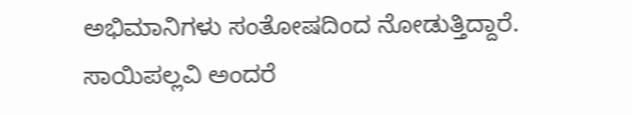ಅಭಿಮಾನಿಗಳು ಸಂತೋಷದಿಂದ ನೋಡುತ್ತಿದ್ದಾರೆ. ಸಾಯಿಪಲ್ಲವಿ ಅಂದರೆ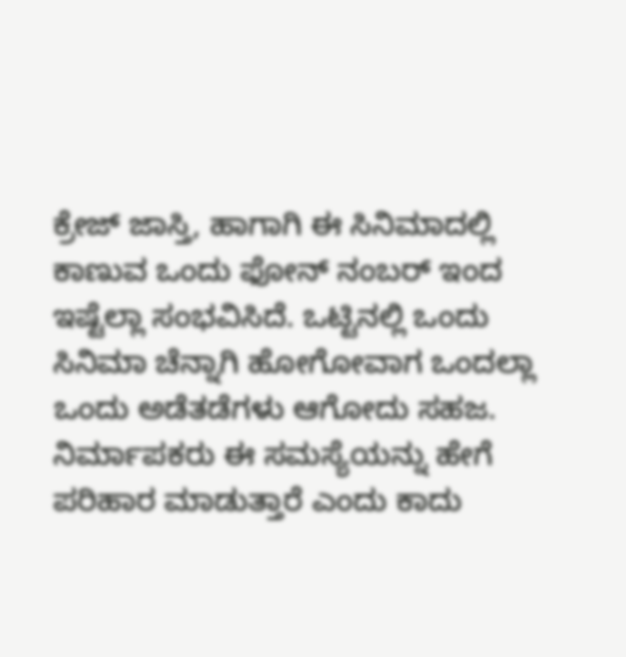ಕ್ರೇಜ್ ಜಾಸ್ತಿ, ಹಾಗಾಗಿ ಈ ಸಿನಿಮಾದಲ್ಲಿ ಕಾಣುವ ಒಂದು ಫೋನ್ ನಂಬರ್ ಇಂದ ಇಷ್ಟೆಲ್ಲಾ ಸಂಭವಿಸಿದೆ. ಒಟ್ಟಿನಲ್ಲಿ ಒಂದು ಸಿನಿಮಾ ಚೆನ್ನಾಗಿ ಹೋಗೋವಾಗ ಒಂದಲ್ಲಾ ಒಂದು ಅಡೆತಡೆಗಳು ಆಗೋದು ಸಹಜ. ನಿರ್ಮಾಪಕರು ಈ ಸಮಸ್ಯೆಯನ್ನು ಹೇಗೆ ಪರಿಹಾರ ಮಾಡುತ್ತಾರೆ ಎಂದು ಕಾದು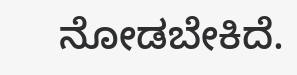ನೋಡಬೇಕಿದೆ.